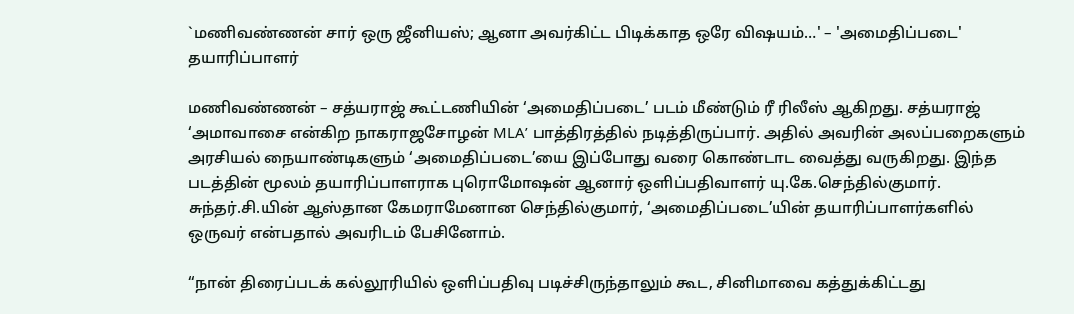`மணிவண்ணன் சார் ஒரு ஜீனியஸ்; ஆனா அவர்கிட்ட பிடிக்காத ஒரே விஷயம்…' – 'அமைதிப்படை' தயாரிப்பாளர்

மணிவண்ணன் – சத்யராஜ் கூட்டணியின் ‘அமைதிப்படை’ படம் மீண்டும் ரீ ரிலீஸ் ஆகிறது. சத்யராஜ் ‘அமாவாசை என்கிற நாகராஜசோழன் MLA’ பாத்திரத்தில் நடித்திருப்பார். அதில் அவரின் அலப்பறைகளும் அரசியல் நையாண்டிகளும் ‘அமைதிப்படை’யை இப்போது வரை கொண்டாட வைத்து வருகிறது. இந்த படத்தின் மூலம் தயாரிப்பாளராக புரொமோஷன் ஆனார் ஒளிப்பதிவாளர் யு.கே.செந்தில்குமார். சுந்தர்.சி.யின் ஆஸ்தான கேமராமேனான செந்தில்குமார், ‘அமைதிப்படை’யின் தயாரிப்பாளர்களில் ஒருவர் என்பதால் அவரிடம் பேசினோம்.

“நான் திரைப்படக் கல்லூரியில் ஒளிப்பதிவு படிச்சிருந்தாலும் கூட, சினிமாவை கத்துக்கிட்டது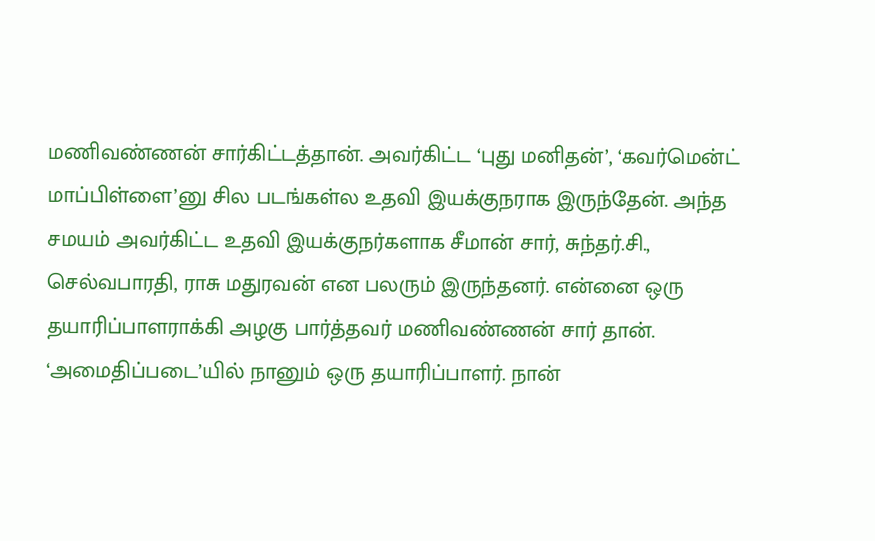மணிவண்ணன் சார்கிட்டத்தான். அவர்கிட்ட ‘புது மனிதன்’, ‘கவர்மென்ட் மாப்பிள்ளை’னு சில படங்கள்ல உதவி இயக்குநராக இருந்தேன். அந்த சமயம் அவர்கிட்ட உதவி இயக்குநர்களாக சீமான் சார், சுந்தர்.சி., செல்வபாரதி, ராசு மதுரவன் என பலரும் இருந்தனர். என்னை ஒரு தயாரிப்பாளராக்கி அழகு பார்த்தவர் மணிவண்ணன் சார் தான். ‘அமைதிப்படை’யில் நானும் ஒரு தயாரிப்பாளர். நான்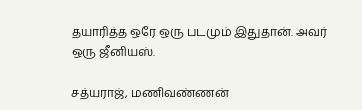தயாரித்த ஒரே ஒரு படமும் இதுதான். அவர் ஒரு ஜீனியஸ்.

சத்யராஜ், மணிவண்ணன்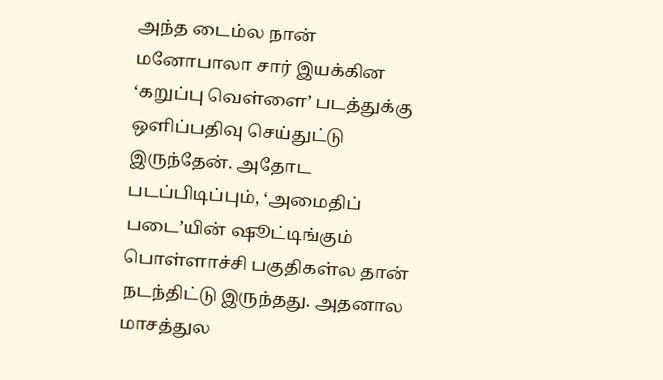அந்த டைம்ல நான் மனோபாலா சார் இயக்கின ‘கறுப்பு வெள்ளை’ படத்துக்கு ஒளிப்பதிவு செய்துட்டு இருந்தேன். அதோட படப்பிடிப்பும், ‘அமைதிப் படை’யின் ஷூட்டிங்கும் பொள்ளாச்சி பகுதிகள்ல தான் நடந்திட்டு இருந்தது. அதனால மாசத்துல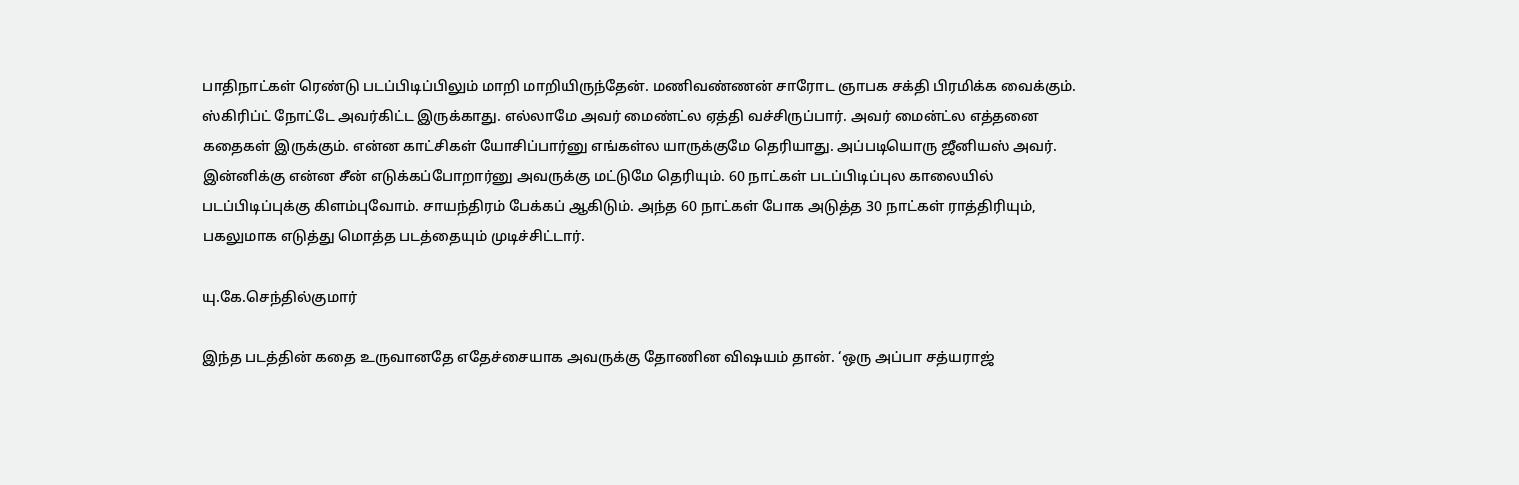பாதிநாட்கள் ரெண்டு படப்பிடிப்பிலும் மாறி மாறியிருந்தேன். மணிவண்ணன் சாரோட ஞாபக சக்தி பிரமிக்க வைக்கும். ஸ்கிரிப்ட் நோட்டே அவர்கிட்ட இருக்காது. எல்லாமே அவர் மைண்ட்ல ஏத்தி வச்சிருப்பார். அவர் மைன்ட்ல எத்தனை கதைகள் இருக்கும். என்ன காட்சிகள் யோசிப்பார்னு எங்கள்ல யாருக்குமே தெரியாது. அப்படியொரு ஜீனியஸ் அவர். இன்னிக்கு என்ன சீன் எடுக்கப்போறார்னு அவருக்கு மட்டுமே தெரியும். 60 நாட்கள் படப்பிடிப்புல காலையில் படப்பிடிப்புக்கு கிளம்புவோம். சாயந்திரம் பேக்கப் ஆகிடும். அந்த 60 நாட்கள் போக அடுத்த 30 நாட்கள் ராத்திரியும், பகலுமாக எடுத்து மொத்த படத்தையும் முடிச்சிட்டார்.

யு.கே.செந்தில்குமார்

இந்த படத்தின் கதை உருவானதே எதேச்சையாக அவருக்கு தோணின விஷயம் தான். ‘ஒரு அப்பா சத்யராஜ்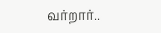வர்றார்..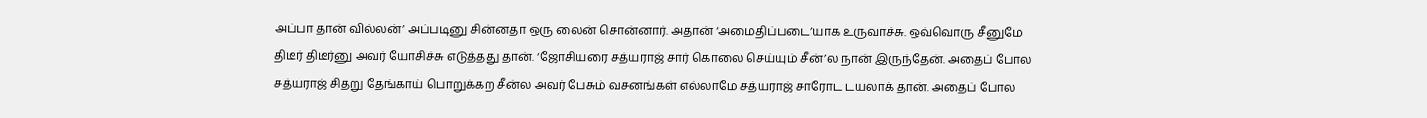அப்பா தான் வில்லன்’ அப்படினு சின்னதா ஒரு லைன் சொன்னார். அதான் ‘அமைதிப்படை’யாக உருவாச்சு. ஒவ்வொரு சீனுமே திடீர் திடீர்னு அவர் யோசிச்சு எடுத்தது தான். ‘ஜோசியரை சத்யராஜ் சார் கொலை செய்யும் சீன்’ல நான் இருந்தேன். அதைப் போல சத்யராஜ் சிதறு தேங்காய் பொறுக்கற சீன்ல அவர் பேசும் வசனங்கள் எல்லாமே சத்யராஜ் சாரோட டயலாக் தான். அதைப் போல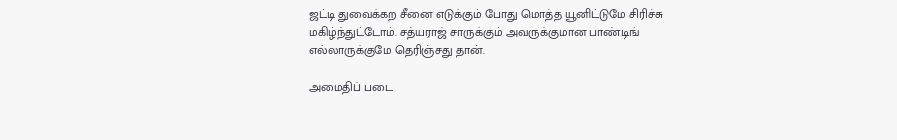ஜட்டி துவைக்கற சீனை எடுக்கும் போது மொத்த யூனிட்டுமே சிரிச்சு மகிழ்ந்துட்டோம். சத்யராஜ் சாருக்கும் அவருக்குமான பாண்டிங் எல்லாருக்குமே தெரிஞ்சது தான்.

அமைதிப் படை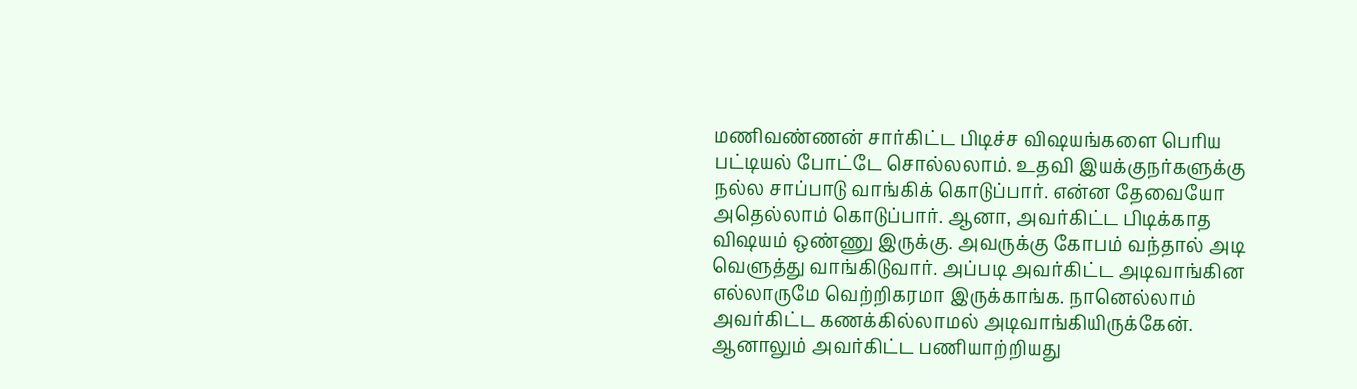மணிவண்ணன் சார்கிட்ட பிடிச்ச விஷயங்களை பெரிய பட்டியல் போட்டே சொல்லலாம். உதவி இயக்குநர்களுக்கு நல்ல சாப்பாடு வாங்கிக் கொடுப்பார். என்ன தேவையோ அதெல்லாம் கொடுப்பார். ஆனா, அவர்கிட்ட பிடிக்காத விஷயம் ஒண்ணு இருக்கு. அவருக்கு கோபம் வந்தால் அடி வெளுத்து வாங்கிடுவார். அப்படி அவர்கிட்ட அடிவாங்கின எல்லாருமே வெற்றிகரமா இருக்காங்க. நானெல்லாம் அவர்கிட்ட கணக்கில்லாமல் அடிவாங்கியிருக்கேன். ஆனாலும் அவர்கிட்ட பணியாற்றியது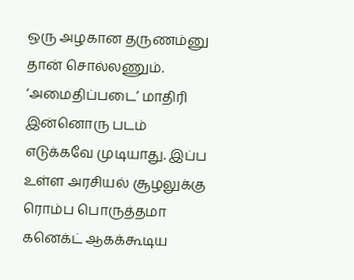ஒரு அழகான தருணம்னு தான் சொல்லணும். ‘அமைதிப்படை’ மாதிரி இன்னொரு படம் எடுக்கவே முடியாது. இப்ப உள்ள அரசியல் சூழலுக்கு ரொம்ப பொருத்தமா கனெக்ட் ஆகக்கூடிய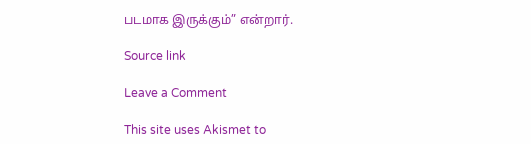படமாக இருக்கும்” என்றார்.

Source link

Leave a Comment

This site uses Akismet to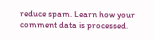reduce spam. Learn how your comment data is processed.